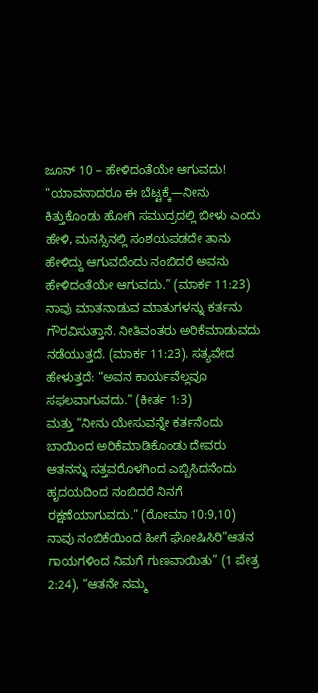ಜೂನ್ 10 – ಹೇಳಿದಂತೆಯೇ ಆಗುವದು!
“ಯಾವನಾದರೂ ಈ ಬೆಟ್ಟಕ್ಕೆ—ನೀನು ಕಿತ್ತುಕೊಂಡು ಹೋಗಿ ಸಮುದ್ರದಲ್ಲಿ ಬೀಳು ಎಂದು ಹೇಳಿ, ಮನಸ್ಸಿನಲ್ಲಿ ಸಂಶಯಪಡದೇ ತಾನು ಹೇಳಿದ್ದು ಆಗುವದೆಂದು ನಂಬಿದರೆ ಅವನು ಹೇಳಿದಂತೆಯೇ ಆಗುವದು.” (ಮಾರ್ಕ 11:23)
ನಾವು ಮಾತನಾಡುವ ಮಾತುಗಳನ್ನು ಕರ್ತನು ಗೌರವಿಸುತ್ತಾನೆ. ನೀತಿವಂತರು ಅರಿಕೆಮಾಡುವದು ನಡೆಯುತ್ತದೆ. (ಮಾರ್ಕ 11:23). ಸತ್ಯವೇದ ಹೇಳುತ್ತದೆ: “ಅವನ ಕಾರ್ಯವೆಲ್ಲವೂ ಸಫಲವಾಗುವದು.” (ಕೀರ್ತ 1:3)
ಮತ್ತು “ನೀನು ಯೇಸುವನ್ನೇ ಕರ್ತನೆಂದು ಬಾಯಿಂದ ಅರಿಕೆಮಾಡಿಕೊಂಡು ದೇವರು ಆತನನ್ನು ಸತ್ತವರೊಳಗಿಂದ ಎಬ್ಬಿಸಿದನೆಂದು ಹೃದಯದಿಂದ ನಂಬಿದರೆ ನಿನಗೆ ರಕ್ಷಣೆಯಾಗುವದು.” (ರೋಮಾ 10:9,10)
ನಾವು ನಂಬಿಕೆಯಿಂದ ಹೀಗೆ ಘೋಷಿಸಿರಿ”ಆತನ ಗಾಯಗಳಿಂದ ನಿಮಗೆ ಗುಣವಾಯಿತು” (1 ಪೇತ್ರ 2:24), “ಆತನೇ ನಮ್ಮ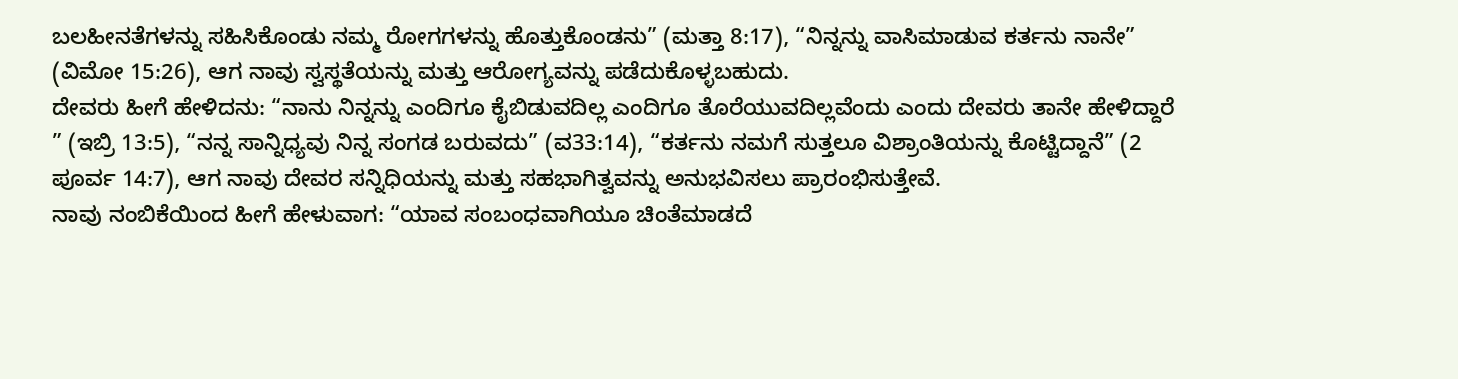ಬಲಹೀನತೆಗಳನ್ನು ಸಹಿಸಿಕೊಂಡು ನಮ್ಮ ರೋಗಗಳನ್ನು ಹೊತ್ತುಕೊಂಡನು” (ಮತ್ತಾ 8:17), “ನಿನ್ನನ್ನು ವಾಸಿಮಾಡುವ ಕರ್ತನು ನಾನೇ” (ವಿಮೋ 15:26), ಆಗ ನಾವು ಸ್ವಸ್ಥತೆಯನ್ನು ಮತ್ತು ಆರೋಗ್ಯವನ್ನು ಪಡೆದುಕೊಳ್ಳಬಹುದು.
ದೇವರು ಹೀಗೆ ಹೇಳಿದನು: “ನಾನು ನಿನ್ನನ್ನು ಎಂದಿಗೂ ಕೈಬಿಡುವದಿಲ್ಲ ಎಂದಿಗೂ ತೊರೆಯುವದಿಲ್ಲವೆಂದು ಎಂದು ದೇವರು ತಾನೇ ಹೇಳಿದ್ದಾರೆ ” (ಇಬ್ರಿ 13:5), “ನನ್ನ ಸಾನ್ನಿಧ್ಯವು ನಿನ್ನ ಸಂಗಡ ಬರುವದು” (ವ33:14), “ಕರ್ತನು ನಮಗೆ ಸುತ್ತಲೂ ವಿಶ್ರಾಂತಿಯನ್ನು ಕೊಟ್ಟಿದ್ದಾನೆ” (2 ಪೂರ್ವ 14:7), ಆಗ ನಾವು ದೇವರ ಸನ್ನಿಧಿಯನ್ನು ಮತ್ತು ಸಹಭಾಗಿತ್ವವನ್ನು ಅನುಭವಿಸಲು ಪ್ರಾರಂಭಿಸುತ್ತೇವೆ.
ನಾವು ನಂಬಿಕೆಯಿಂದ ಹೀಗೆ ಹೇಳುವಾಗ: “ಯಾವ ಸಂಬಂಧವಾಗಿಯೂ ಚಿಂತೆಮಾಡದೆ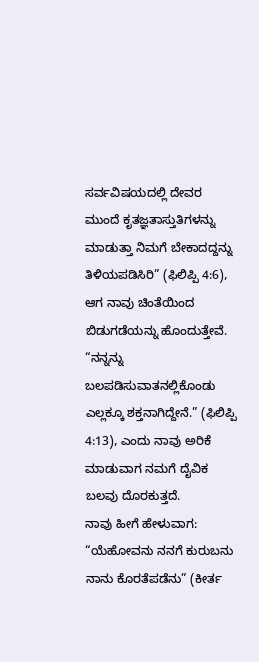ಸರ್ವವಿಷಯದಲ್ಲಿ ದೇವರ ಮುಂದೆ ಕೃತಜ್ಞತಾಸ್ತುತಿಗಳನ್ನು ಮಾಡುತ್ತಾ ನಿಮಗೆ ಬೇಕಾದದ್ದನ್ನು ತಿಳಿಯಪಡಿಸಿರಿ” (ಫಿಲಿಪ್ಪಿ 4:6), ಆಗ ನಾವು ಚಿಂತೆಯಿಂದ ಬಿಡುಗಡೆಯನ್ನು ಹೊಂದುತ್ತೇವೆ.
“ನನ್ನನ್ನು ಬಲಪಡಿಸುವಾತನಲ್ಲಿಕೊಂಡು ಎಲ್ಲಕ್ಕೂ ಶಕ್ತನಾಗಿದ್ದೇನೆ.” (ಫಿಲಿಪ್ಪಿ 4:13), ಎಂದು ನಾವು ಅರಿಕೆ ಮಾಡುವಾಗ ನಮಗೆ ದೈವಿಕ ಬಲವು ದೊರಕುತ್ತದೆ.
ನಾವು ಹೀಗೆ ಹೇಳುವಾಗ: “ಯೆಹೋವನು ನನಗೆ ಕುರುಬನು ನಾನು ಕೊರತೆಪಡೆನು” (ಕೀರ್ತ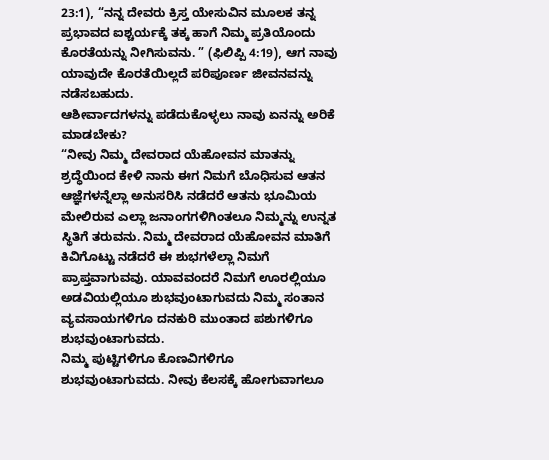23:1), “ನನ್ನ ದೇವರು ಕ್ರಿಸ್ತ ಯೇಸುವಿನ ಮೂಲಕ ತನ್ನ ಪ್ರಭಾವದ ಐಶ್ಚರ್ಯಕ್ಕೆ ತಕ್ಕ ಹಾಗೆ ನಿಮ್ಮ ಪ್ರತಿಯೊಂದು ಕೊರತೆಯನ್ನು ನೀಗಿಸುವನು. ” (ಫಿಲಿಪ್ಪಿ 4:19), ಆಗ ನಾವು ಯಾವುದೇ ಕೊರತೆಯಿಲ್ಲದೆ ಪರಿಪೂರ್ಣ ಜೀವನವನ್ನು ನಡೆಸಬಹುದು.
ಆಶೀರ್ವಾದಗಳನ್ನು ಪಡೆದುಕೊಳ್ಳಲು ನಾವು ಏನನ್ನು ಅರಿಕೆ ಮಾಡಬೇಕು?
“ನೀವು ನಿಮ್ಮ ದೇವರಾದ ಯೆಹೋವನ ಮಾತನ್ನು ಶ್ರದ್ಧೆಯಿಂದ ಕೇಳಿ ನಾನು ಈಗ ನಿಮಗೆ ಬೊಧಿಸುವ ಆತನ ಆಜ್ಞೆಗಳನ್ನೆಲ್ಲಾ ಅನುಸರಿಸಿ ನಡೆದರೆ ಆತನು ಭೂಮಿಯ ಮೇಲಿರುವ ಎಲ್ಲಾ ಜನಾಂಗಗಳಿಗಿಂತಲೂ ನಿಮ್ಮನ್ನು ಉನ್ನತ ಸ್ಥಿತಿಗೆ ತರುವನು. ನಿಮ್ಮ ದೇವರಾದ ಯೆಹೋವನ ಮಾತಿಗೆ ಕಿವಿಗೊಟ್ಟು ನಡೆದರೆ ಈ ಶುಭಗಳೆಲ್ಲಾ ನಿಮಗೆ ಪ್ರಾಪ್ತವಾಗುವವು. ಯಾವವಂದರೆ ನಿಮಗೆ ಊರಲ್ಲಿಯೂ ಅಡವಿಯಲ್ಲಿಯೂ ಶುಭವುಂಟಾಗುವದು ನಿಮ್ಮ ಸಂತಾನ ವ್ಯವಸಾಯಗಳಿಗೂ ದನಕುರಿ ಮುಂತಾದ ಪಶುಗಳಿಗೂ ಶುಭವುಂಟಾಗುವದು.
ನಿಮ್ಮ ಪುಟ್ಟಿಗಳಿಗೂ ಕೊಣವಿಗಳಿಗೂ ಶುಭವುಂಟಾಗುವದು. ನೀವು ಕೆಲಸಕ್ಕೆ ಹೋಗುವಾಗಲೂ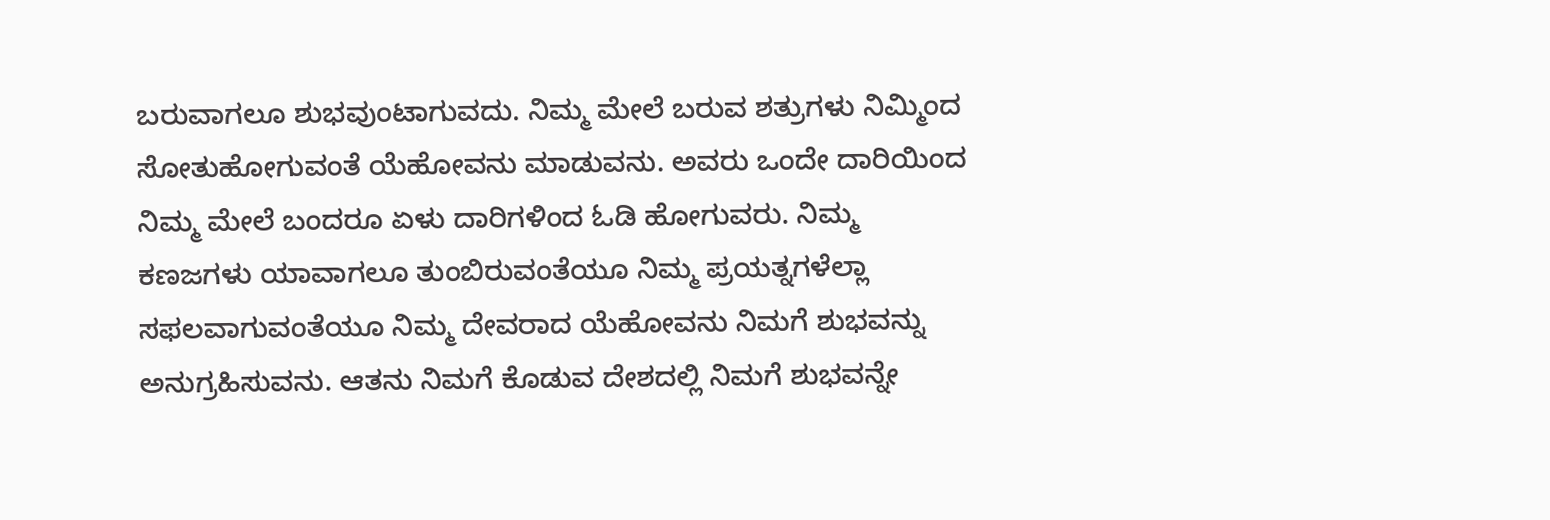ಬರುವಾಗಲೂ ಶುಭವುಂಟಾಗುವದು. ನಿಮ್ಮ ಮೇಲೆ ಬರುವ ಶತ್ರುಗಳು ನಿಮ್ಮಿಂದ ಸೋತುಹೋಗುವಂತೆ ಯೆಹೋವನು ಮಾಡುವನು. ಅವರು ಒಂದೇ ದಾರಿಯಿಂದ ನಿಮ್ಮ ಮೇಲೆ ಬಂದರೂ ಏಳು ದಾರಿಗಳಿಂದ ಓಡಿ ಹೋಗುವರು. ನಿಮ್ಮ ಕಣಜಗಳು ಯಾವಾಗಲೂ ತುಂಬಿರುವಂತೆಯೂ ನಿಮ್ಮ ಪ್ರಯತ್ನಗಳೆಲ್ಲಾ ಸಫಲವಾಗುವಂತೆಯೂ ನಿಮ್ಮ ದೇವರಾದ ಯೆಹೋವನು ನಿಮಗೆ ಶುಭವನ್ನು ಅನುಗ್ರಹಿಸುವನು. ಆತನು ನಿಮಗೆ ಕೊಡುವ ದೇಶದಲ್ಲಿ ನಿಮಗೆ ಶುಭವನ್ನೇ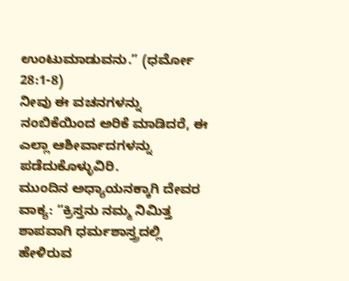ಉಂಟುಮಾಡುವನು.” (ಧರ್ಮೋ 28:1-8)
ನೀವು ಈ ವಚನಗಳನ್ನು ನಂಬಿಕೆಯಿಂದ ಅರಿಕೆ ಮಾಡಿದರೆ, ಈ ಎಲ್ಲಾ ಆಶೀರ್ವಾದಗಳನ್ನು ಪಡೆದುಕೊಳ್ಳುವಿರಿ.
ಮುಂದಿನ ಅಧ್ಯಾಯನಕ್ಕಾಗಿ ದೇವರ ವಾಕ್ಯ: “ಕ್ರಿಸ್ತನು ನಮ್ಮ ನಿಮಿತ್ತ ಶಾಪವಾಗಿ ಧರ್ಮಶಾಸ್ತ್ರದಲ್ಲಿ ಹೇಳಿರುವ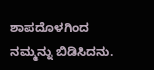ಶಾಪದೊಳಗಿಂದ ನಮ್ಮನ್ನು ಬಿಡಿಸಿದನು.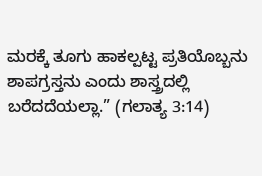ಮರಕ್ಕೆ ತೂಗು ಹಾಕಲ್ಪಟ್ಟ ಪ್ರತಿಯೊಬ್ಬನು ಶಾಪಗ್ರಸ್ತನು ಎಂದು ಶಾಸ್ತ್ರದಲ್ಲಿ ಬರೆದದೆಯಲ್ಲಾ.” (ಗಲಾತ್ಯ 3:14)